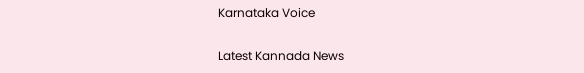Karnataka Voice

Latest Kannada News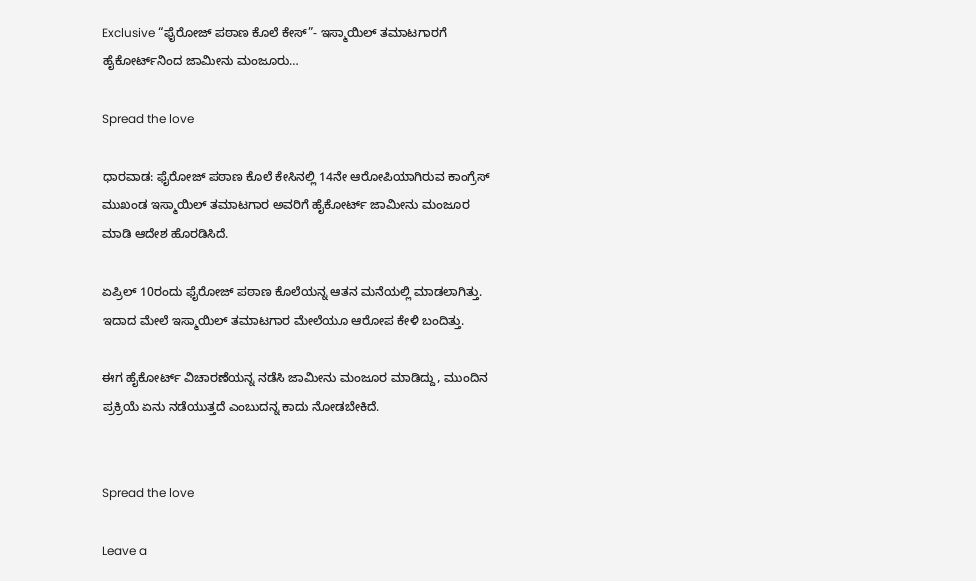Exclusive “ಫೈರೋಜ್ ಪಠಾಣ ಕೊಲೆ ಕೇಸ್”- ಇಸ್ಮಾಯಿಲ್ ತಮಾಟಗಾರಗೆ ಹೈಕೋರ್ಟ್‌ನಿಂದ ಜಾಮೀನು ಮಂಜೂರು…

Spread the love

ಧಾರವಾಡ: ಫೈರೋಜ್ ಪಠಾಣ ಕೊಲೆ ಕೇಸಿನಲ್ಲಿ 14ನೇ ಆರೋಪಿಯಾಗಿರುವ ಕಾಂಗ್ರೆಸ್ ಮುಖಂಡ ಇಸ್ಮಾಯಿಲ್ ತಮಾಟಗಾರ ಅವರಿಗೆ ಹೈಕೋರ್ಟ್ ಜಾಮೀನು ಮಂಜೂರ ಮಾಡಿ ಆದೇಶ ಹೊರಡಿಸಿದೆ.

ಏಪ್ರಿಲ್ 10ರಂದು ಫೈರೋಜ್ ಪಠಾಣ ಕೊಲೆಯನ್ನ ಆತನ ಮನೆಯಲ್ಲಿ ಮಾಡಲಾಗಿತ್ತು. ಇದಾದ ಮೇಲೆ ಇಸ್ಮಾಯಿಲ್ ತಮಾಟಗಾರ ಮೇಲೆಯೂ ಆರೋಪ ಕೇಳಿ ಬಂದಿತ್ತು.

ಈಗ ಹೈಕೋರ್ಟ್ ವಿಚಾರಣೆಯನ್ನ ನಡೆಸಿ ಜಾಮೀನು ಮಂಜೂರ ಮಾಡಿದ್ದು, ಮುಂದಿನ ಪ್ರಕ್ರಿಯೆ ಏನು ನಡೆಯುತ್ತದೆ ಎಂಬುದನ್ನ ಕಾದು ನೋಡಬೇಕಿದೆ.


Spread the love

Leave a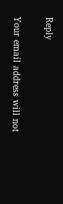Reply

Your email address will not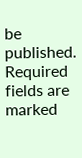be published. Required fields are marked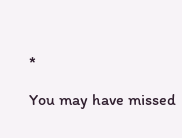*

You may have missed